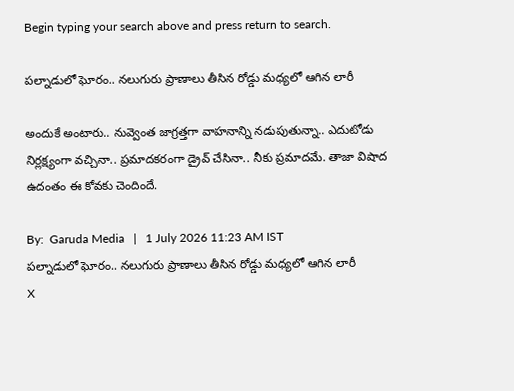Begin typing your search above and press return to search.

పల్నాడులో ఘోరం.. నలుగురు ప్రాణాలు తీసిన రోడ్డు మధ్యలో ఆగిన లారీ

అందుకే అంటారు.. నువ్వెంత జాగ్రత్తగా వాహనాన్ని నడుపుతున్నా.. ఎదుటోడు నిర్లక్ష్యంగా వచ్చినా.. ప్రమాదకరంగా డ్రైవ్ చేసినా.. నీకు ప్రమాదమే. తాజా విషాద ఉదంతం ఈ కోవకు చెందిందే.

By:  Garuda Media   |   1 July 2026 11:23 AM IST
పల్నాడులో ఘోరం.. నలుగురు ప్రాణాలు తీసిన రోడ్డు మధ్యలో ఆగిన లారీ
X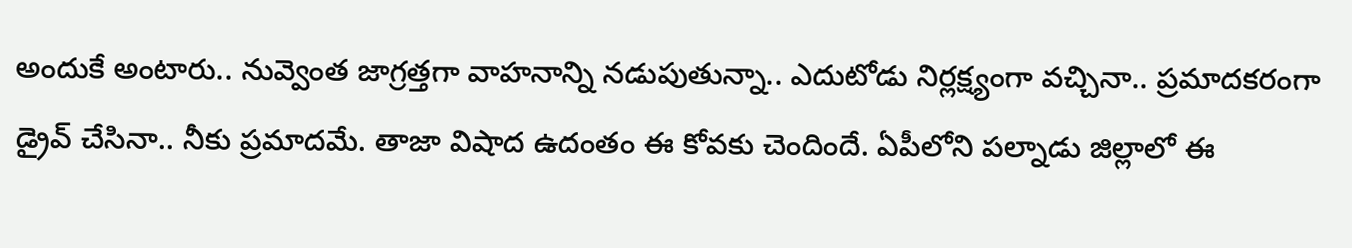అందుకే అంటారు.. నువ్వెంత జాగ్రత్తగా వాహనాన్ని నడుపుతున్నా.. ఎదుటోడు నిర్లక్ష్యంగా వచ్చినా.. ప్రమాదకరంగా డ్రైవ్ చేసినా.. నీకు ప్రమాదమే. తాజా విషాద ఉదంతం ఈ కోవకు చెందిందే. ఏపీలోని పల్నాడు జిల్లాలో ఈ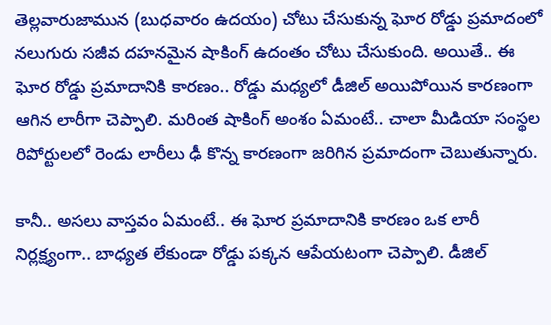తెల్లవారుజామున (బుధవారం ఉదయం) చోటు చేసుకున్న ఘోర రోడ్డు ప్రమాదంలో నలుగురు సజీవ దహనమైన షాకింగ్ ఉదంతం చోటు చేసుకుంది. అయితే.. ఈ ఘోర రోడ్డు ప్రమాదానికి కారణం.. రోడ్డు మధ్యలో డీజిల్ అయిపోయిన కారణంగా ఆగిన లారీగా చెప్పాలి. మరింత షాకింగ్ అంశం ఏమంటే.. చాలా మీడియా సంస్థల రిపోర్టులలో రెండు లారీలు ఢీ కొన్న కారణంగా జరిగిన ప్రమాదంగా చెబుతున్నారు.

కానీ.. అసలు వాస్తవం ఏమంటే.. ఈ ఘోర ప్రమాదానికి కారణం ఒక లారీ నిర్లక్ష్యంగా.. బాధ్యత లేకుండా రోడ్డు పక్కన ఆపేయటంగా చెప్పాలి. డీజిల్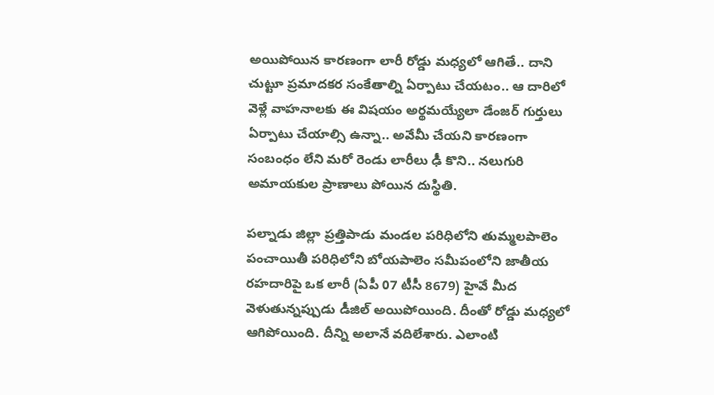అయిపోయిన కారణంగా లారీ రోడ్డు మధ్యలో ఆగితే.. దాని చుట్టూ ప్రమాదకర సంకేతాల్ని ఏర్పాటు చేయటం.. ఆ దారిలో వెళ్లే వాహనాలకు ఈ విషయం అర్థమయ్యేలా డేంజర్ గుర్తులు ఏర్పాటు చేయాల్సి ఉన్నా.. అవేమీ చేయని కారణంగా సంబంధం లేని మరో రెండు లారీలు ఢీ కొని.. నలుగురి అమాయకుల ప్రాణాలు పోయిన దుస్థితి.

పల్నాడు జిల్లా ప్రత్తిపాడు మండల పరిధిలోని తుమ్మలపాలెం పంచాయితీ పరిధిలోని బోయపాలెం సమీపంలోని జాతీయ రహదారిపై ఒక లారీ (ఏపీ 07 టీసీ 8679) హైవే మీద వెళుతున్నప్పుడు డీజిల్ అయిపోయింది. దీంతో రోడ్డు మధ్యలో ఆగిపోయింది. దీన్ని అలానే వదిలేశారు. ఎలాంటి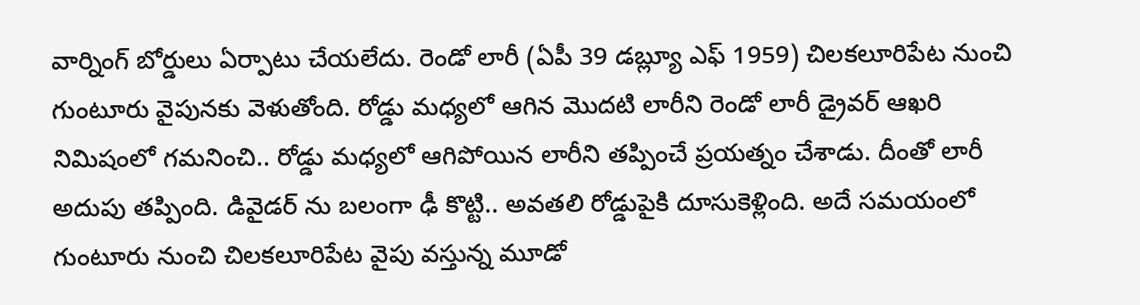వార్నింగ్ బోర్డులు ఏర్పాటు చేయలేదు. రెండో లారీ (ఏపీ 39 డబ్ల్యూ ఎఫ్ 1959) చిలకలూరిపేట నుంచి గుంటూరు వైపునకు వెళుతోంది. రోడ్డు మధ్యలో ఆగిన మొదటి లారీని రెండో లారీ డ్రైవర్ ఆఖరి నిమిషంలో గమనించి.. రోడ్డు మధ్యలో ఆగిపోయిన లారీని తప్పించే ప్రయత్నం చేశాడు. దీంతో లారీ అదుపు తప్పింది. డివైడర్ ను బలంగా ఢీ కొట్టి.. అవతలి రోడ్డుపైకి దూసుకెళ్లింది. అదే సమయంలో గుంటూరు నుంచి చిలకలూరిపేట వైపు వస్తున్న మూడో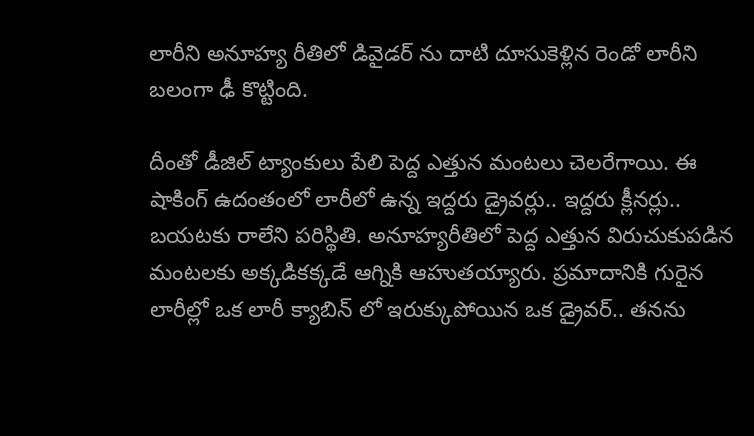లారీని అనూహ్య రీతిలో డివైడర్ ను దాటి దూసుకెళ్లిన రెండో లారీని బలంగా ఢీ కొట్టింది.

దీంతో డీజిల్ ట్యాంకులు పేలి పెద్ద ఎత్తున మంటలు చెలరేగాయి. ఈ షాకింగ్ ఉదంతంలో లారీలో ఉన్న ఇద్దరు డ్రైవర్లు.. ఇద్దరు క్లీనర్లు.. బయటకు రాలేని పరిస్థితి. అనూహ్యరీతిలో పెద్ద ఎత్తున విరుచుకుపడిన మంటలకు అక్కడికక్కడే ఆగ్నికి ఆహుతయ్యారు. ప్రమాదానికి గురైన లారీల్లో ఒక లారీ క్యాబిన్ లో ఇరుక్కుపోయిన ఒక డ్రైవర్.. తనను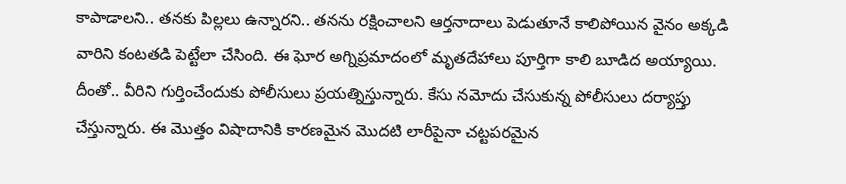కాపాడాలని.. తనకు పిల్లలు ఉన్నారని.. తనను రక్షించాలని ఆర్తనాదాలు పెడుతూనే కాలిపోయిన వైనం అక్కడి వారిని కంటతడి పెట్టేలా చేసింది. ఈ ఘోర అగ్నిప్రమాదంలో మృతదేహాలు పూర్తిగా కాలి బూడిద అయ్యాయి. దీంతో.. వీరిని గుర్తించేందుకు పోలీసులు ప్రయత్నిస్తున్నారు. కేసు నమోదు చేసుకున్న పోలీసులు దర్యాప్తు చేస్తున్నారు. ఈ మొత్తం విషాదానికి కారణమైన మొదటి లారీపైనా చట్టపరమైన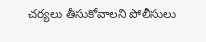చర్యలు తీసుకోవాలని పోలీసులు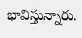భావిస్తున్నారు.